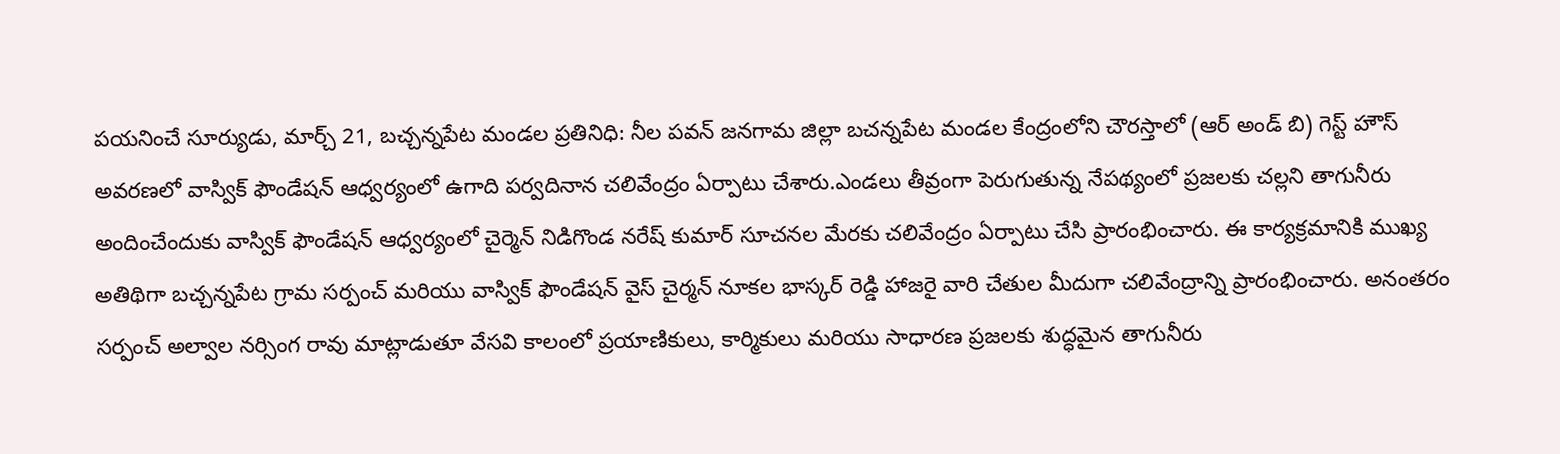పయనించే సూర్యుడు, మార్చ్ 21, బచ్చన్నపేట మండల ప్రతినిధి: నీల పవన్ జనగామ జిల్లా బచన్నపేట మండల కేంద్రంలోని చౌరస్తాలో (ఆర్ అండ్ బి) గెస్ట్ హౌస్ అవరణలో వాస్విక్ ఫౌండేషన్ ఆధ్వర్యంలో ఉగాది పర్వదినాన చలివేంద్రం ఏర్పాటు చేశారు.ఎండలు తీవ్రంగా పెరుగుతున్న నేపథ్యంలో ప్రజలకు చల్లని తాగునీరు అందించేందుకు వాస్విక్ ఫౌండేషన్ ఆధ్వర్యంలో చైర్మెన్ నిడిగొండ నరేష్ కుమార్ సూచనల మేరకు చలివేంద్రం ఏర్పాటు చేసి ప్రారంభించారు. ఈ కార్యక్రమానికి ముఖ్య అతిథిగా బచ్చన్నపేట గ్రామ సర్పంచ్ మరియు వాస్విక్ ఫౌండేషన్ వైస్ చైర్మన్ నూకల భాస్కర్ రెడ్డి హాజరై వారి చేతుల మీదుగా చలివేంద్రాన్ని ప్రారంభించారు. అనంతరం సర్పంచ్ అల్వాల నర్సింగ రావు మాట్లాడుతూ వేసవి కాలంలో ప్రయాణికులు, కార్మికులు మరియు సాధారణ ప్రజలకు శుద్ధమైన తాగునీరు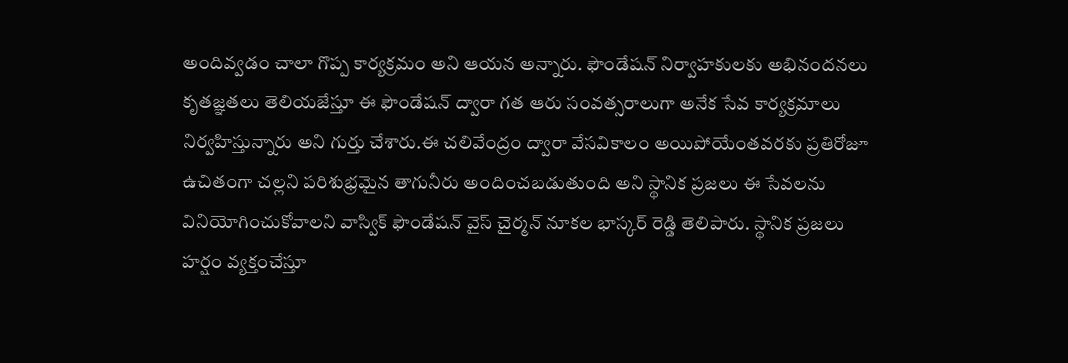అందివ్వడం చాలా గొప్ప కార్యక్రమం అని ఆయన అన్నారు. ఫౌండేషన్ నిర్వాహకులకు అభినందనలు కృతజ్ఞతలు తెలియజేస్తూ ఈ ఫౌండేషన్ ద్వారా గత ఆరు సంవత్సరాలుగా అనేక సేవ కార్యక్రమాలు నిర్వహిస్తున్నారు అని గుర్తు చేశారు.ఈ చలివేంద్రం ద్వారా వేసవికాలం అయిపోయేంతవరకు ప్రతిరోజూ ఉచితంగా చల్లని పరిశుభ్రమైన తాగునీరు అందించబడుతుంది అని స్థానిక ప్రజలు ఈ సేవలను వినియోగించుకోవాలని వాస్విక్ ఫౌండేషన్ వైస్ చైర్మన్ నూకల భాస్కర్ రెడ్డి తెలిపారు. స్థానిక ప్రజలు హర్షం వ్యక్తంచేస్తూ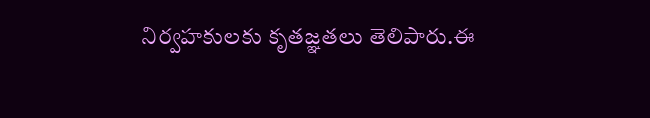నిర్వహకులకు కృతజ్ఞతలు తెలిపారు.ఈ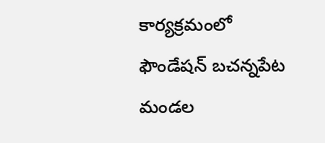కార్యక్రమంలో ఫౌండేషన్ బచన్నపేట మండల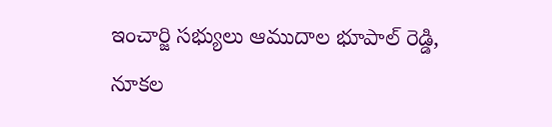ఇంచార్జి సభ్యులు ఆముదాల భూపాల్ రెడ్డి, నూకల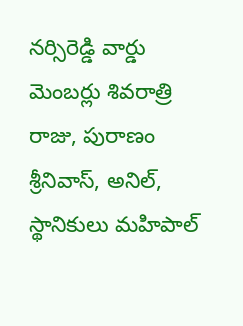నర్సిరెడ్డి వార్డు మెంబర్లు శివరాత్రి రాజు, పురాణం శ్రీనివాస్, అనిల్, స్థానికులు మహిపాల్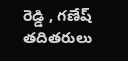రెడ్డి , గణేష్ తదితరులు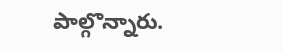పాల్గొన్నారు.